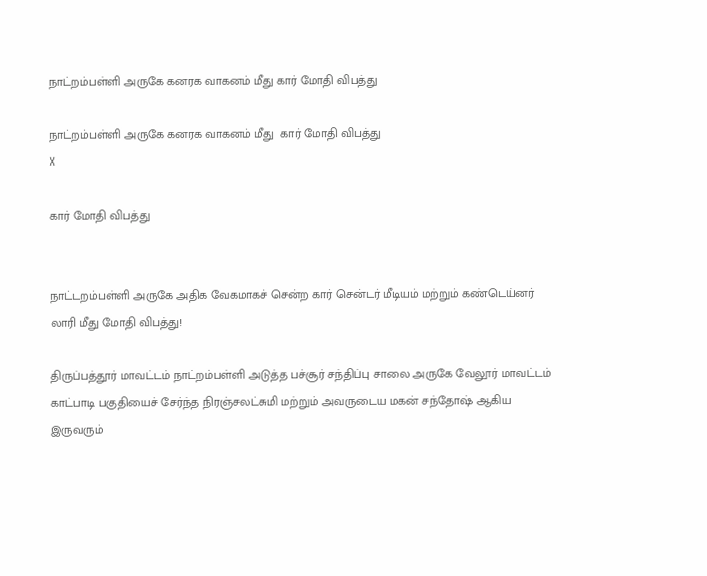நாட்றம்பள்ளி அருகே கனரக வாகனம் மீது கார் மோதி விபத்து

நாட்றம்பள்ளி அருகே கனரக வாகனம் மீது  கார் மோதி விபத்து
X

கார் மோதி விபத்து


நாட்டறம்பள்ளி அருகே அதிக வேகமாகச் சென்ற கார் சென்டர் மீடியம் மற்றும் கண்டெய்னர் லாரி மீது மோதி விபத்து!

திருப்பத்தூர் மாவட்டம் நாட்றம்பள்ளி அடுத்த பச்சூர் சந்திப்பு சாலை அருகே வேலூர் மாவட்டம் காட்பாடி பகுதியைச் சேர்ந்த நிரஞ்சலட்சுமி மற்றும் அவருடைய மகன் சந்தோஷ் ஆகிய இருவரும்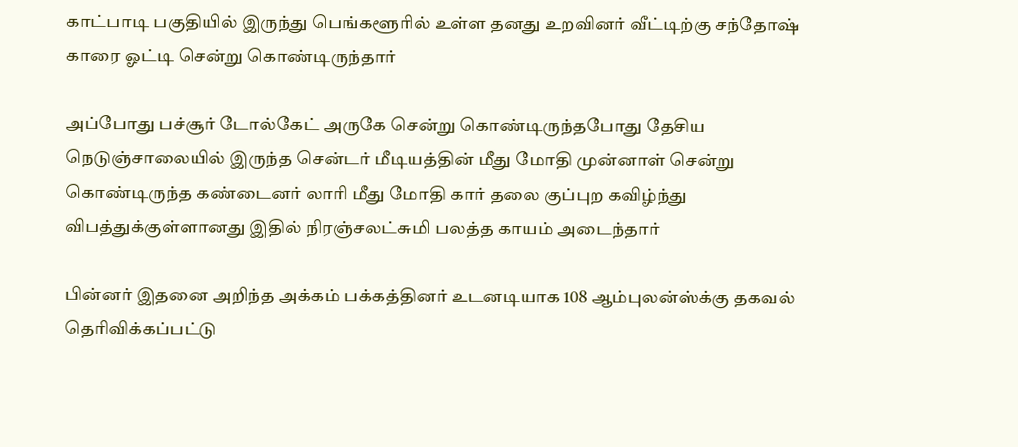காட்பாடி பகுதியில் இருந்து பெங்களூரில் உள்ள தனது உறவினர் வீட்டிற்கு சந்தோஷ் காரை ஓட்டி சென்று கொண்டிருந்தார்

அப்போது பச்சூர் டோல்கேட் அருகே சென்று கொண்டிருந்தபோது தேசிய நெடுஞ்சாலையில் இருந்த சென்டர் மீடியத்தின் மீது மோதி முன்னாள் சென்று கொண்டிருந்த கண்டைனர் லாரி மீது மோதி கார் தலை குப்புற கவிழ்ந்து விபத்துக்குள்ளானது இதில் நிரஞ்சலட்சுமி பலத்த காயம் அடைந்தார்

பின்னர் இதனை அறிந்த அக்கம் பக்கத்தினர் உடனடியாக 108 ஆம்புலன்ஸ்க்கு தகவல் தெரிவிக்கப்பட்டு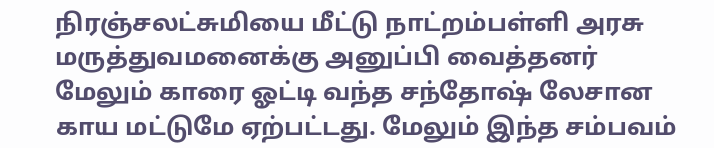நிரஞ்சலட்சுமியை மீட்டு நாட்றம்பள்ளி அரசு மருத்துவமனைக்கு அனுப்பி வைத்தனர் மேலும் காரை ஓட்டி வந்த சந்தோஷ் லேசான காய மட்டுமே ஏற்பட்டது. மேலும் இந்த சம்பவம்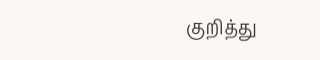குறித்து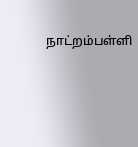நாட்றம்பள்ளி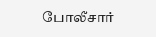போலீசார்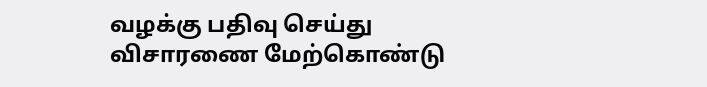வழக்கு பதிவு செய்து விசாரணை மேற்கொண்டு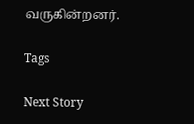வருகின்றனர்.

Tags

Next Story